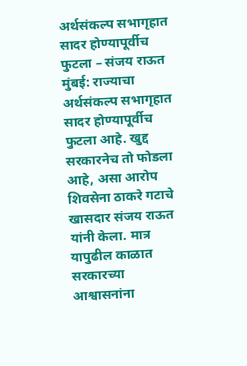अर्थसंकल्प सभागृहात सादर होण्यापूर्वीच फुटला – संजय राऊत
मुंबई: राज्याचा अर्थसंकल्प सभागृहात सादर होण्यापूर्वीच फुटला आहे. खुद्द सरकारनेच तो फोडला आहे, असा आरोप शिवसेना ठाकरे गटाचे खासदार संजय राऊत यांनी केला. मात्र यापुढील काळात सरकारच्या आश्वासनांना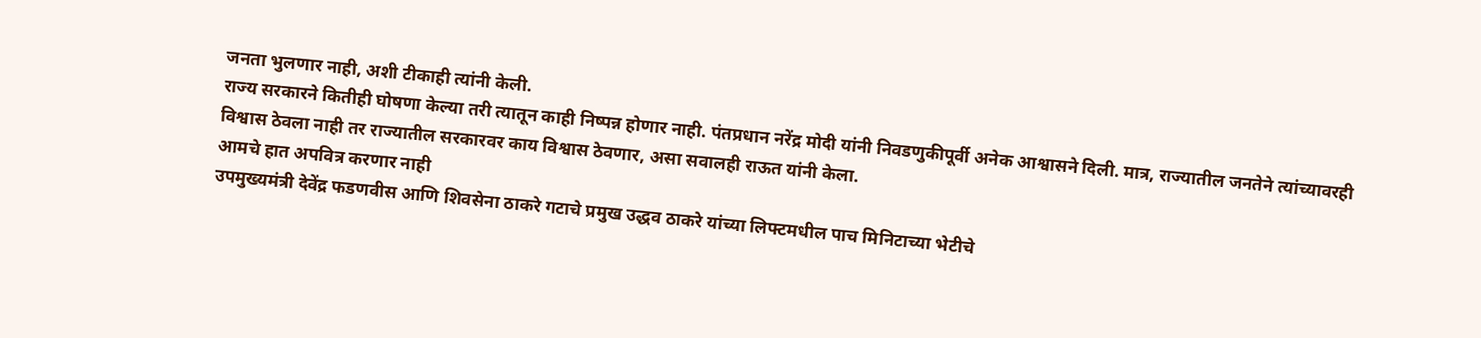जनता भुलणार नाही, अशी टीकाही त्यांनी केली.
राज्य सरकारने कितीही घोषणा केल्या तरी त्यातून काही निष्पन्न होणार नाही. पंतप्रधान नरेंद्र मोदी यांनी निवडणुकीपूर्वी अनेक आश्वासने दिली. मात्र, राज्यातील जनतेने त्यांच्यावरही विश्वास ठेवला नाही तर राज्यातील सरकारवर काय विश्वास ठेवणार, असा सवालही राऊत यांनी केला.
आमचे हात अपवित्र करणार नाही
उपमुख्यमंत्री देवेंद्र फडणवीस आणि शिवसेना ठाकरे गटाचे प्रमुख उद्धव ठाकरे यांच्या लिफ्टमधील पाच मिनिटाच्या भेटीचे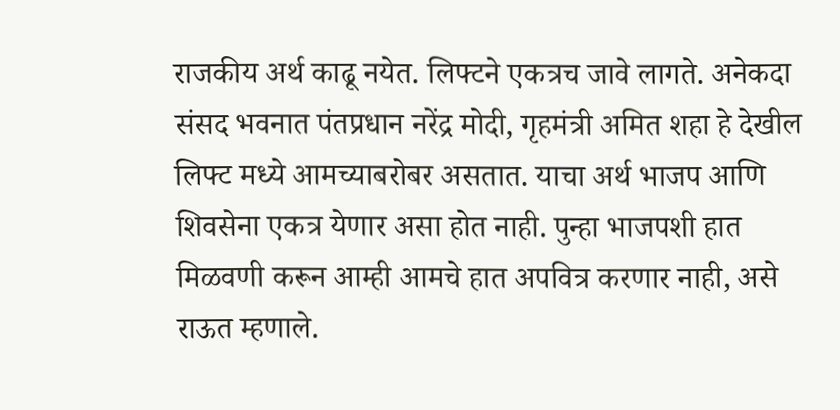राजकीय अर्थ काढू नयेत. लिफ्टने एकत्रच जावे लागते. अनेकदा संसद भवनात पंतप्रधान नरेंद्र मोदी, गृहमंत्री अमित शहा हे देखील लिफ्ट मध्ये आमच्याबरोबर असतात. याचा अर्थ भाजप आणि शिवसेना एकत्र येणार असा होत नाही. पुन्हा भाजपशी हात मिळवणी करून आम्ही आमचे हात अपवित्र करणार नाही, असे राऊत म्हणाले.